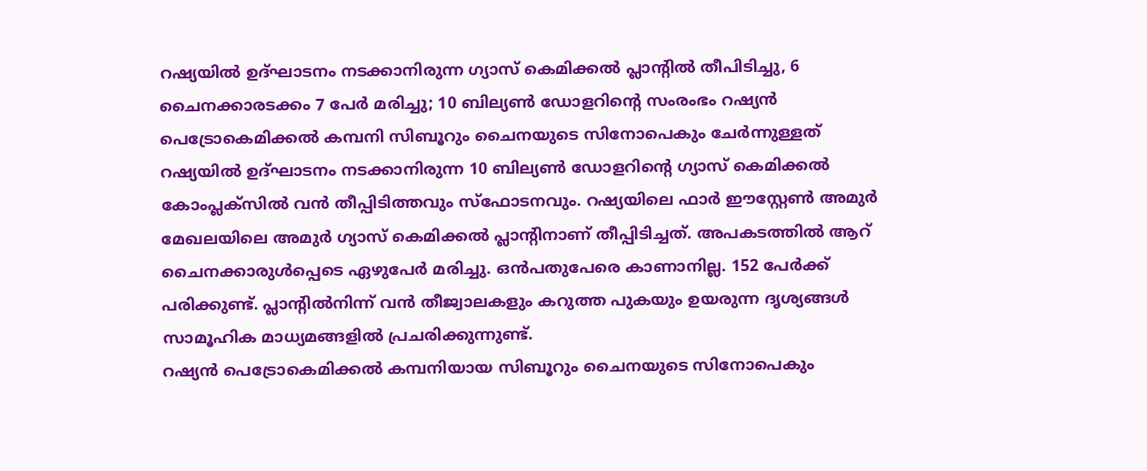റഷ്യയിൽ ഉദ്ഘാടനം നടക്കാനിരുന്ന ഗ്യാസ് കെമിക്കൽ പ്ലാന്റിൽ തീപിടിച്ചു, 6 ചൈനക്കാരടക്കം 7 പേർ മരിച്ചു; 10 ബില്യൺ ഡോളറിന്റെ സംരംഭം റഷ്യൻ പെട്രോകെമിക്കൽ കമ്പനി സിബൂറും ചൈനയുടെ സിനോപെകും ചേർന്നുള്ളത്
റഷ്യയിൽ ഉദ്ഘാടനം നടക്കാനിരുന്ന 10 ബില്യൺ ഡോളറിന്റെ ഗ്യാസ് കെമിക്കൽ കോംപ്ലക്സിൽ വൻ തീപ്പിടിത്തവും സ്ഫോടനവും. റഷ്യയിലെ ഫാർ ഈസ്റ്റേൺ അമുർ മേഖലയിലെ അമുർ ഗ്യാസ് കെമിക്കൽ പ്ലാന്റിനാണ് തീപ്പിടിച്ചത്. അപകടത്തിൽ ആറ് ചൈനക്കാരുൾപ്പെടെ ഏഴുപേർ മരിച്ചു. ഒൻപതുപേരെ കാണാനില്ല. 152 പേർക്ക് പരിക്കുണ്ട്. പ്ലാന്റിൽനിന്ന് വൻ തീജ്വാലകളും കറുത്ത പുകയും ഉയരുന്ന ദൃശ്യങ്ങൾ സാമൂഹിക മാധ്യമങ്ങളിൽ പ്രചരിക്കുന്നുണ്ട്.
റഷ്യൻ പെട്രോകെമിക്കൽ കമ്പനിയായ സിബൂറും ചൈനയുടെ സിനോപെകും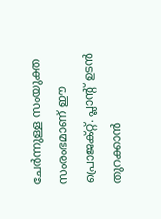ചേർന്നുള്ള സംയുക്ത സംരംഭമാണ് ഈ പ്രൊജക്റ്റ്. പ്ലാന്റ് ഉടൻ തുറക്കാൻ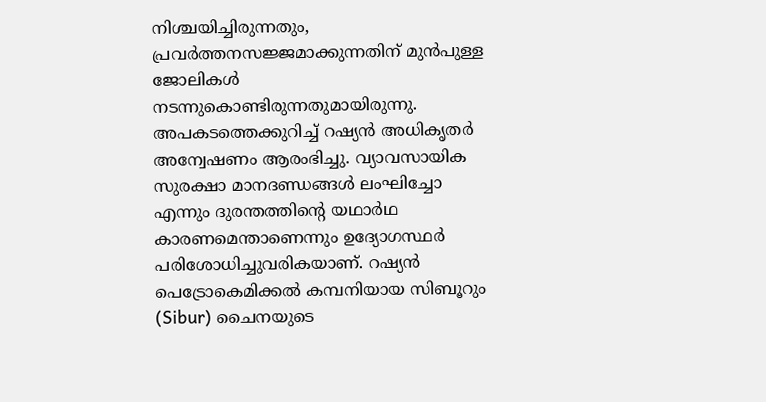നിശ്ചയിച്ചിരുന്നതും, പ്രവർത്തനസജ്ജമാക്കുന്നതിന് മുൻപുള്ള ജോലികൾ നടന്നുകൊണ്ടിരുന്നതുമായിരുന്നു. അപകടത്തെക്കുറിച്ച് റഷ്യൻ അധികൃതർ അന്വേഷണം ആരംഭിച്ചു. വ്യാവസായിക സുരക്ഷാ മാനദണ്ഡങ്ങൾ ലംഘിച്ചോ എന്നും ദുരന്തത്തിന്റെ യഥാർഥ കാരണമെന്താണെന്നും ഉദ്യോഗസ്ഥർ പരിശോധിച്ചുവരികയാണ്. റഷ്യൻ പെട്രോകെമിക്കൽ കമ്പനിയായ സിബൂറും (Sibur) ചൈനയുടെ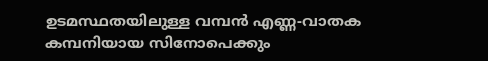ഉടമസ്ഥതയിലുള്ള വമ്പൻ എണ്ണ-വാതക കമ്പനിയായ സിനോപെക്കും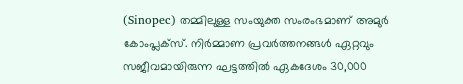(Sinopec) തമ്മിലുള്ള സംയുക്ത സംരംഭമാണ് അമുർ കോംപ്ലക്സ്. നിർമ്മാണ പ്രവർത്തനങ്ങൾ ഏറ്റവും സജീവമായിരുന്ന ഘട്ടത്തിൽ ഏകദേശം 30,000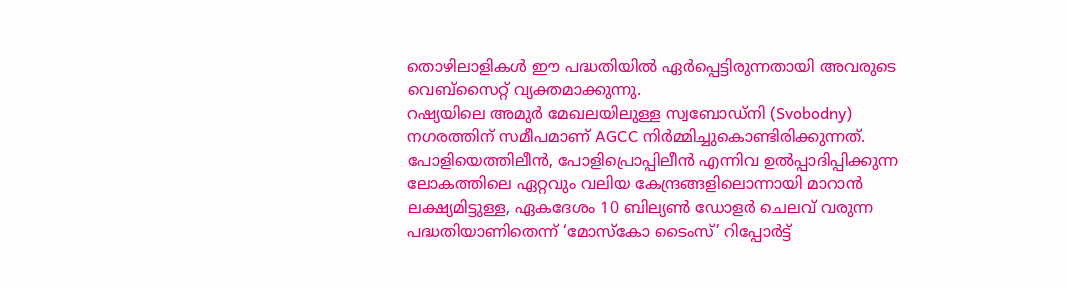തൊഴിലാളികൾ ഈ പദ്ധതിയിൽ ഏർപ്പെട്ടിരുന്നതായി അവരുടെ വെബ്സൈറ്റ് വ്യക്തമാക്കുന്നു.
റഷ്യയിലെ അമുർ മേഖലയിലുള്ള സ്വബോഡ്നി (Svobodny) നഗരത്തിന് സമീപമാണ് AGCC നിർമ്മിച്ചുകൊണ്ടിരിക്കുന്നത്. പോളിയെത്തിലീൻ, പോളിപ്രൊപ്പിലീൻ എന്നിവ ഉൽപ്പാദിപ്പിക്കുന്ന ലോകത്തിലെ ഏറ്റവും വലിയ കേന്ദ്രങ്ങളിലൊന്നായി മാറാൻ ലക്ഷ്യമിട്ടുള്ള, ഏകദേശം 10 ബില്യൺ ഡോളർ ചെലവ് വരുന്ന പദ്ധതിയാണിതെന്ന് ‘മോസ്കോ ടൈംസ്’ റിപ്പോർട്ട്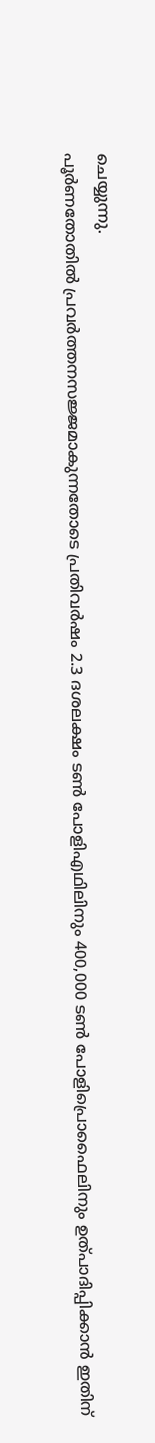ചെയ്യുന്നു.
പൂർണതോതിൽ പ്രവർത്തനസജ്ജമാകുന്നതോടെ പ്രതിവർഷം 2.3 ദശലക്ഷം ടൺ പോളിഎഥിലിനും 400,000 ടൺ പോളിപ്രൊഫൈലിനും ഉത്പാദിപ്പിക്കാൻ ഇതിന്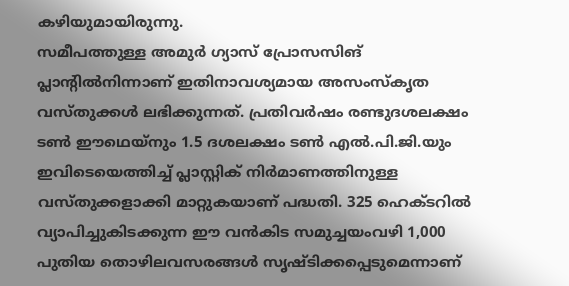കഴിയുമായിരുന്നു.
സമീപത്തുള്ള അമുർ ഗ്യാസ് പ്രോസസിങ് പ്ലാന്റിൽനിന്നാണ് ഇതിനാവശ്യമായ അസംസ്കൃത വസ്തുക്കൾ ലഭിക്കുന്നത്. പ്രതിവർഷം രണ്ടുദശലക്ഷം ടൺ ഈഥെയ്നും 1.5 ദശലക്ഷം ടൺ എൽ.പി.ജി.യും ഇവിടെയെത്തിച്ച് പ്ലാസ്റ്റിക് നിർമാണത്തിനുള്ള വസ്തുക്കളാക്കി മാറ്റുകയാണ് പദ്ധതി. 325 ഹെക്ടറിൽ വ്യാപിച്ചുകിടക്കുന്ന ഈ വൻകിട സമുച്ചയംവഴി 1,000 പുതിയ തൊഴിലവസരങ്ങൾ സൃഷ്ടിക്കപ്പെടുമെന്നാണ്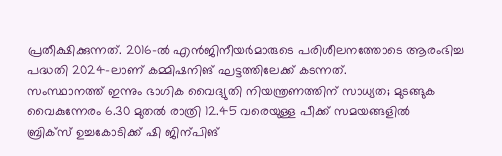പ്രതീക്ഷിക്കുന്നത്. 2016-ൽ എൻജിനീയർമാരുടെ പരിശീലനത്തോടെ ആരംഭിച്ച പദ്ധതി 2024-ലാണ് കമ്മിഷനിങ് ഘട്ടത്തിലേക്ക് കടന്നത്.
സംസ്ഥാനത്ത് ഇന്നും ഭാഗിക വൈദ്യുതി നിയന്ത്രണത്തിന് സാധ്യത; മുടങ്ങുക വൈകുന്നേരം 6.30 മുതൽ രാത്രി 12.45 വരെയുള്ള പീക്ക് സമയങ്ങളിൽ
ബ്രിക്സ് ഉച്ചകോടിക്ക് ഷി ജിന്പിങ്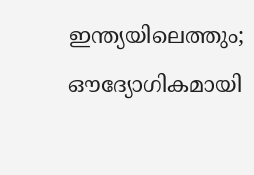ഇന്ത്യയിലെത്തും; ഔദ്യോഗികമായി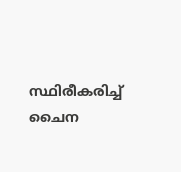സ്ഥിരീകരിച്ച് ചൈന